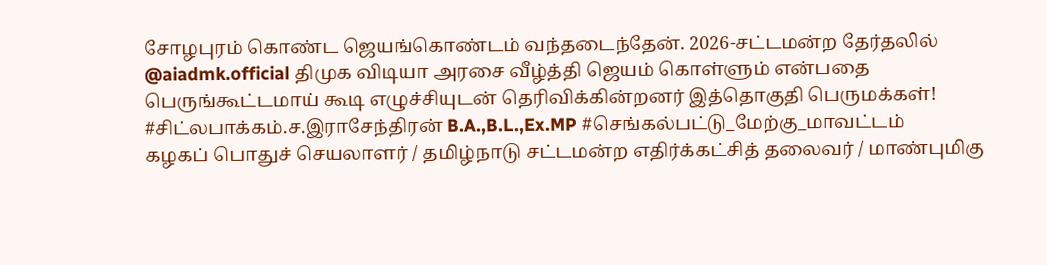சோழபுரம் கொண்ட ஜெயங்கொண்டம் வந்தடைந்தேன். 2026-சட்டமன்ற தேர்தலில் @aiadmk.official திமுக விடியா அரசை வீழ்த்தி ஜெயம் கொள்ளும் என்பதை பெருங்கூட்டமாய் கூடி எழுச்சியுடன் தெரிவிக்கின்றனர் இத்தொகுதி பெருமக்கள்! #சிட்லபாக்கம்.ச.இராசேந்திரன் B.A.,B.L.,Ex.MP #செங்கல்பட்டு_மேற்கு_மாவட்டம்
கழகப் பொதுச் செயலாளர் / தமிழ்நாடு சட்டமன்ற எதிர்க்கட்சித் தலைவர் / மாண்புமிகு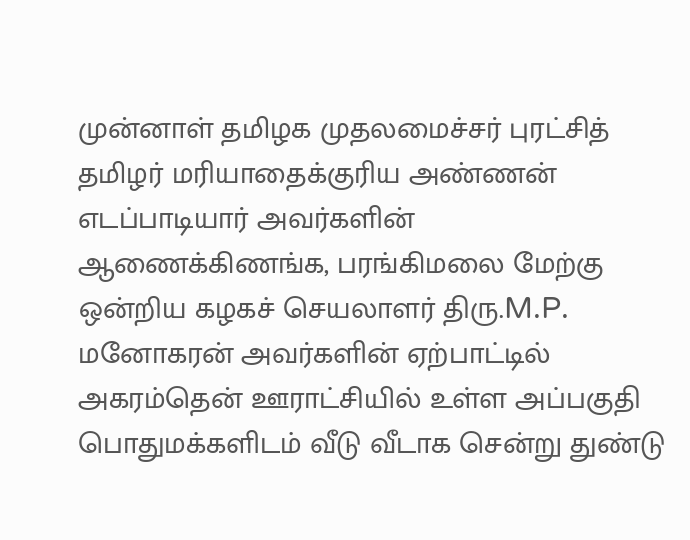முன்னாள் தமிழக முதலமைச்சர் புரட்சித் தமிழர் மரியாதைக்குரிய அண்ணன் எடப்பாடியார் அவர்களின் ஆணைக்கிணங்க, பரங்கிமலை மேற்கு ஒன்றிய கழகச் செயலாளர் திரு.M.P. மனோகரன் அவர்களின் ஏற்பாட்டில் அகரம்தென் ஊராட்சியில் உள்ள அப்பகுதி பொதுமக்களிடம் வீடு வீடாக சென்று துண்டு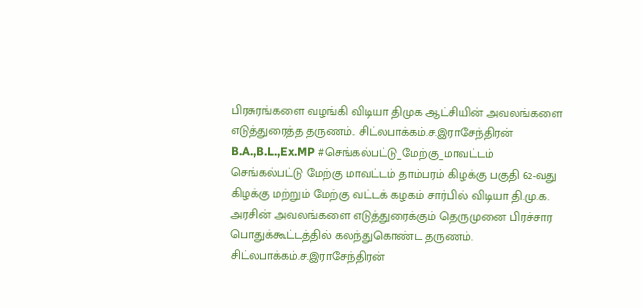பிரசுரங்களை வழங்கி விடியா திமுக ஆட்சியின் அவலங்களை எடுத்துரைத்த தருணம்.. சிட்லபாக்கம்.ச.இராசேந்திரன் B.A.,B.L.,Ex.MP #செங்கல்பட்டு_மேற்கு_மாவட்டம்
செங்கல்பட்டு மேற்கு மாவட்டம் தாம்பரம் கிழக்கு பகுதி 62-வது கிழக்கு மற்றும் மேற்கு வட்டக் கழகம் சார்பில் விடியா தி.மு.க. அரசின் அவலங்களை எடுத்துரைக்கும் தெருமுனை பிரச்சார பொதுக்கூட்டத்தில் கலந்துகொண்ட தருணம். சிட்லபாக்கம்.ச.இராசேந்திரன்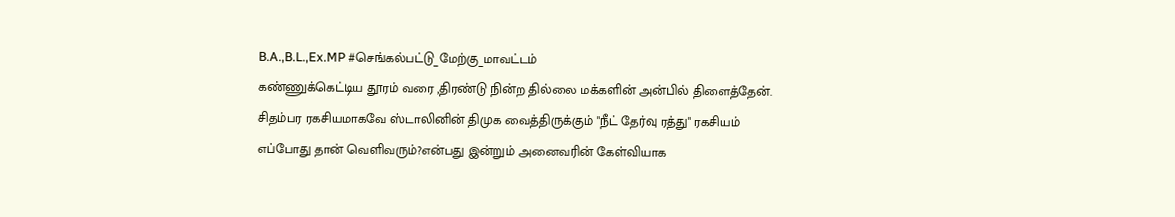B.A.,B.L.,Ex.MP #செங்கல்பட்டு_மேற்கு_மாவட்டம்
கண்ணுக்கெட்டிய தூரம் வரை ,திரண்டு நின்ற தில்லை மக்களின் அன்பில் திளைத்தேன். சிதம்பர ரகசியமாகவே ஸ்டாலினின் திமுக வைத்திருக்கும் "நீட் தேர்வு ரத்து" ரகசியம் எப்போது தான் வெளிவரும்?என்பது இன்றும் அனைவரின் கேள்வியாக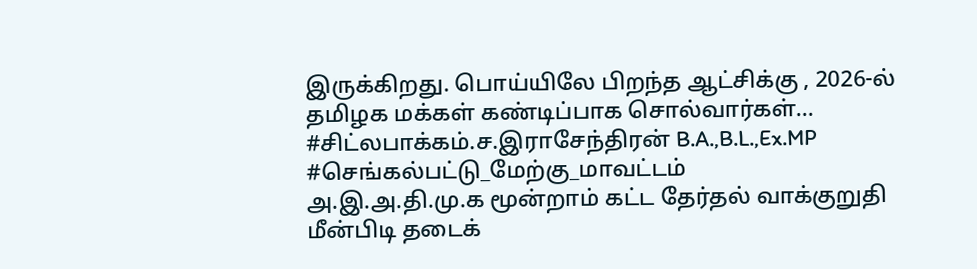இருக்கிறது. பொய்யிலே பிறந்த ஆட்சிக்கு , 2026-ல் தமிழக மக்கள் கண்டிப்பாக சொல்வார்கள்… #சிட்லபாக்கம்.ச.இராசேந்திரன் B.A.,B.L.,Ex.MP #செங்கல்பட்டு_மேற்கு_மாவட்டம்
அ.இ.அ.தி.மு.க மூன்றாம் கட்ட தேர்தல் வாக்குறுதி மீன்பிடி தடைக்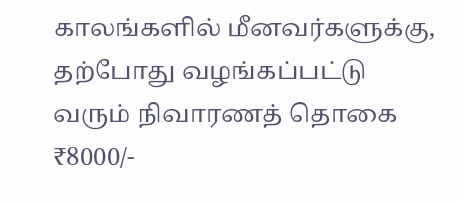காலங்களில் மீனவர்களுக்கு, தற்போது வழங்கப்பட்டு வரும் நிவாரணத் தொகை ₹8000/-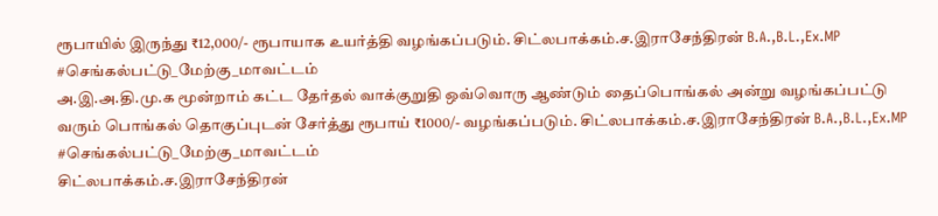ரூபாயில் இருந்து ₹12,000/- ரூபாயாக உயர்த்தி வழங்கப்படும். சிட்லபாக்கம்.ச.இராசேந்திரன் B.A.,B.L.,Ex.MP #செங்கல்பட்டு_மேற்கு_மாவட்டம்
அ.இ.அ.தி.மு.க மூன்றாம் கட்ட தேர்தல் வாக்குறுதி ஒவ்வொரு ஆண்டும் தைப்பொங்கல் அன்று வழங்கப்பட்டு வரும் பொங்கல் தொகுப்புடன் சேர்த்து ரூபாய் ₹1000/- வழங்கப்படும். சிட்லபாக்கம்.ச.இராசேந்திரன் B.A.,B.L.,Ex.MP #செங்கல்பட்டு_மேற்கு_மாவட்டம்
சிட்லபாக்கம்.ச.இராசேந்திரன்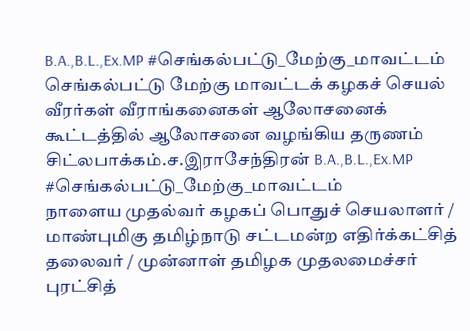B.A.,B.L.,Ex.MP #செங்கல்பட்டு_மேற்கு_மாவட்டம்
செங்கல்பட்டு மேற்கு மாவட்டக் கழகச் செயல் வீரர்கள் வீராங்கனைகள் ஆலோசனைக் கூட்டத்தில் ஆலோசனை வழங்கிய தருணம் சிட்லபாக்கம்.ச.இராசேந்திரன் B.A.,B.L.,Ex.MP #செங்கல்பட்டு_மேற்கு_மாவட்டம்
நாளைய முதல்வர் கழகப் பொதுச் செயலாளர் / மாண்புமிகு தமிழ்நாடு சட்டமன்ற எதிர்க்கட்சித் தலைவர் / முன்னாள் தமிழக முதலமைச்சர் புரட்சித்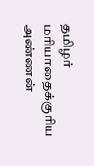தமிழர் மரியாதைக்குரிய அண்ணன்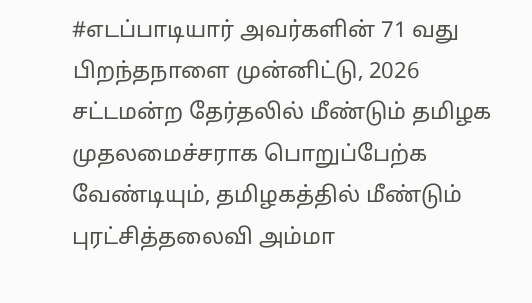#எடப்பாடியார் அவர்களின் 71 வது பிறந்தநாளை முன்னிட்டு, 2026 சட்டமன்ற தேர்தலில் மீண்டும் தமிழக முதலமைச்சராக பொறுப்பேற்க வேண்டியும், தமிழகத்தில் மீண்டும் புரட்சித்தலைவி அம்மா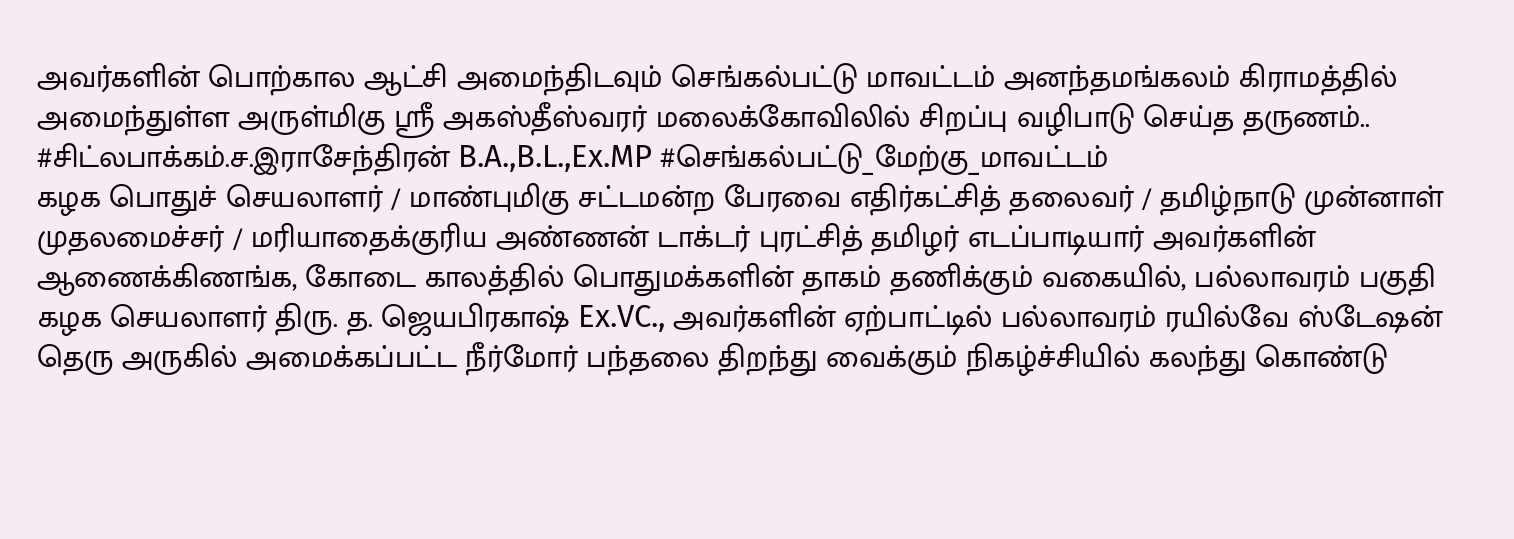அவர்களின் பொற்கால ஆட்சி அமைந்திடவும் செங்கல்பட்டு மாவட்டம் அனந்தமங்கலம் கிராமத்தில் அமைந்துள்ள அருள்மிகு ஸ்ரீ அகஸ்தீஸ்வரர் மலைக்கோவிலில் சிறப்பு வழிபாடு செய்த தருணம்.. #சிட்லபாக்கம்.ச.இராசேந்திரன் B.A.,B.L.,Ex.MP #செங்கல்பட்டு_மேற்கு_மாவட்டம்
கழக பொதுச் செயலாளர் / மாண்புமிகு சட்டமன்ற பேரவை எதிர்கட்சித் தலைவர் / தமிழ்நாடு முன்னாள் முதலமைச்சர் / மரியாதைக்குரிய அண்ணன் டாக்டர் புரட்சித் தமிழர் எடப்பாடியார் அவர்களின் ஆணைக்கிணங்க, கோடை காலத்தில் பொதுமக்களின் தாகம் தணிக்கும் வகையில், பல்லாவரம் பகுதி கழக செயலாளர் திரு. த. ஜெயபிரகாஷ் Ex.VC., அவர்களின் ஏற்பாட்டில் பல்லாவரம் ரயில்வே ஸ்டேஷன் தெரு அருகில் அமைக்கப்பட்ட நீர்மோர் பந்தலை திறந்து வைக்கும் நிகழ்ச்சியில் கலந்து கொண்டு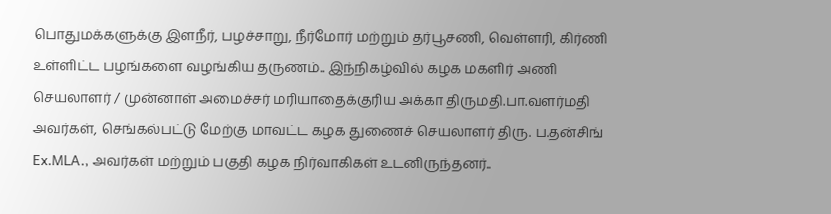பொதுமக்களுக்கு இளநீர், பழச்சாறு, நீர்மோர் மற்றும் தர்பூசணி, வெள்ளரி, கிர்ணி உள்ளிட்ட பழங்களை வழங்கிய தருணம்.. இந்நிகழ்வில் கழக மகளிர் அணி செயலாளர் / முன்னாள் அமைச்சர் மரியாதைக்குரிய அக்கா திருமதி.பா.வளர்மதி அவர்கள், செங்கல்பட்டு மேற்கு மாவட்ட கழக துணைச் செயலாளர் திரு. ப.தன்சிங் Ex.MLA., அவர்கள் மற்றும் பகுதி கழக நிர்வாகிகள் உடனிருந்தனர்..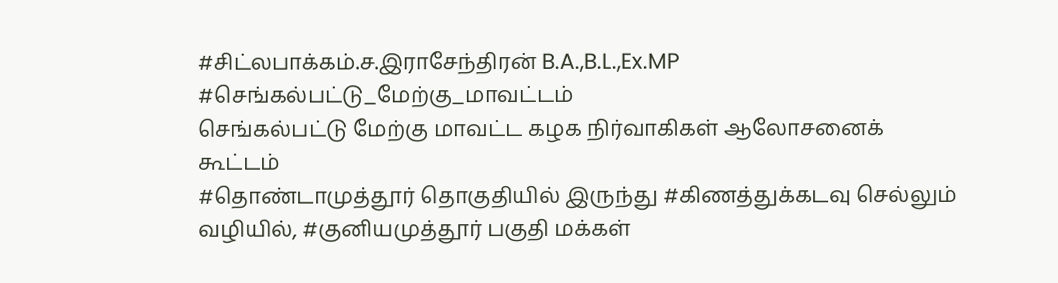#சிட்லபாக்கம்.ச.இராசேந்திரன் B.A.,B.L.,Ex.MP #செங்கல்பட்டு_மேற்கு_மாவட்டம்
செங்கல்பட்டு மேற்கு மாவட்ட கழக நிர்வாகிகள் ஆலோசனைக் கூட்டம்
#தொண்டாமுத்தூர் தொகுதியில் இருந்து #கிணத்துக்கடவு செல்லும் வழியில், #குனியமுத்தூர் பகுதி மக்கள்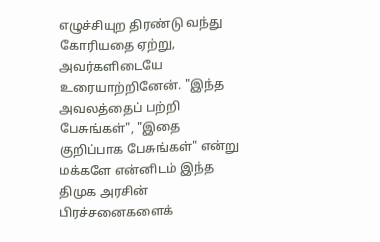எழுச்சியுற திரண்டு வந்து கோரியதை ஏற்று, அவர்களிடையே உரையாற்றினேன். "இந்த அவலத்தைப் பற்றி பேசுங்கள்", "இதை குறிப்பாக பேசுங்கள்" என்று மக்களே என்னிடம் இந்த திமுக அரசின் பிரச்சனைகளைக்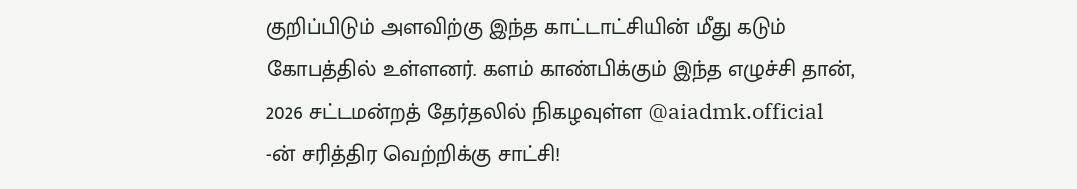குறிப்பிடும் அளவிற்கு இந்த காட்டாட்சியின் மீது கடும் கோபத்தில் உள்ளனர். களம் காண்பிக்கும் இந்த எழுச்சி தான், 2026 சட்டமன்றத் தேர்தலில் நிகழவுள்ள @aiadmk.official -ன் சரித்திர வெற்றிக்கு சாட்சி!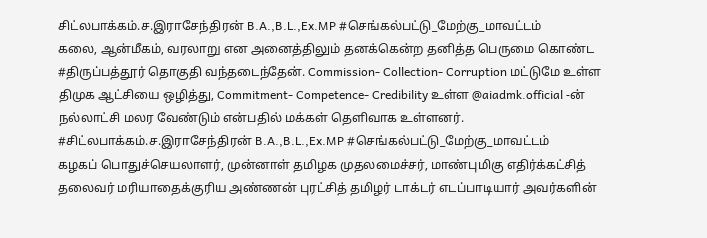சிட்லபாக்கம்.ச.இராசேந்திரன் B.A.,B.L.,Ex.MP #செங்கல்பட்டு_மேற்கு_மாவட்டம்
கலை, ஆன்மீகம், வரலாறு என அனைத்திலும் தனக்கென்ற தனித்த பெருமை கொண்ட #திருப்பத்தூர் தொகுதி வந்தடைந்தேன். Commission- Collection- Corruption மட்டுமே உள்ள திமுக ஆட்சியை ஒழித்து, Commitment- Competence- Credibility உள்ள @aiadmk.official -ன் நல்லாட்சி மலர வேண்டும் என்பதில் மக்கள் தெளிவாக உள்ளனர். #சிட்லபாக்கம்.ச.இராசேந்திரன் B.A.,B.L.,Ex.MP #செங்கல்பட்டு_மேற்கு_மாவட்டம்
கழகப் பொதுச்செயலாளர், முன்னாள் தமிழக முதலமைச்சர், மாண்புமிகு எதிர்க்கட்சித் தலைவர் மரியாதைக்குரிய அண்ணன் புரட்சித் தமிழர் டாக்டர் எடப்பாடியார் அவர்களின்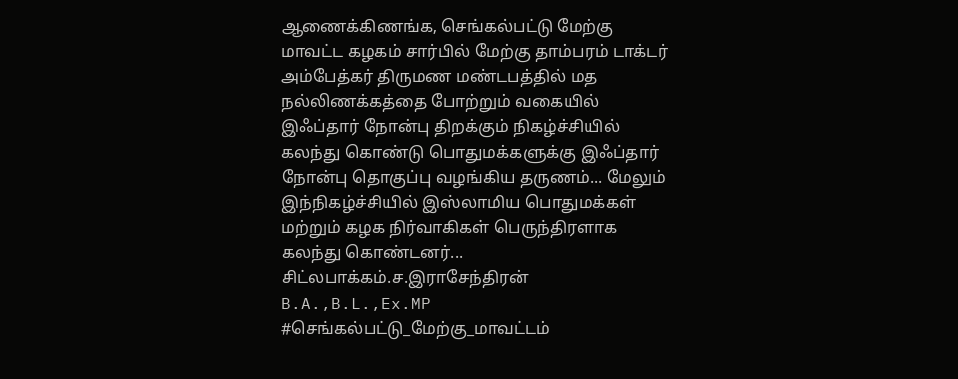ஆணைக்கிணங்க, செங்கல்பட்டு மேற்கு மாவட்ட கழகம் சார்பில் மேற்கு தாம்பரம் டாக்டர் அம்பேத்கர் திருமண மண்டபத்தில் மத நல்லிணக்கத்தை போற்றும் வகையில் இஃப்தார் நோன்பு திறக்கும் நிகழ்ச்சியில் கலந்து கொண்டு பொதுமக்களுக்கு இஃப்தார் நோன்பு தொகுப்பு வழங்கிய தருணம்... மேலும் இந்நிகழ்ச்சியில் இஸ்லாமிய பொதுமக்கள் மற்றும் கழக நிர்வாகிகள் பெருந்திரளாக கலந்து கொண்டனர்... சிட்லபாக்கம்.ச.இராசேந்திரன் B.A.,B.L.,Ex.MP #செங்கல்பட்டு_மேற்கு_மாவட்டம்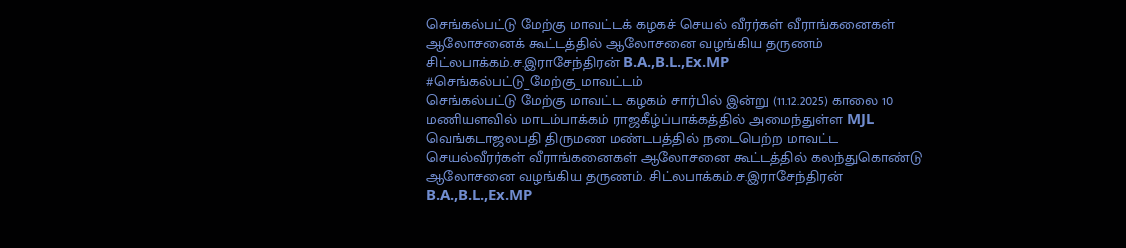செங்கல்பட்டு மேற்கு மாவட்டக் கழகச் செயல் வீரர்கள் வீராங்கனைகள் ஆலோசனைக் கூட்டத்தில் ஆலோசனை வழங்கிய தருணம் சிட்லபாக்கம்.ச.இராசேந்திரன் B.A.,B.L.,Ex.MP #செங்கல்பட்டு_மேற்கு_மாவட்டம்
செங்கல்பட்டு மேற்கு மாவட்ட கழகம் சார்பில் இன்று (11.12.2025) காலை 10 மணியளவில் மாடம்பாக்கம் ராஜகீழ்ப்பாக்கத்தில் அமைந்துள்ள MJL வெங்கடாஜலபதி திருமண மண்டபத்தில் நடைபெற்ற மாவட்ட செயல்வீரர்கள் வீராங்கனைகள் ஆலோசனை கூட்டத்தில் கலந்துகொண்டு ஆலோசனை வழங்கிய தருணம். சிட்லபாக்கம்.ச.இராசேந்திரன் B.A.,B.L.,Ex.MP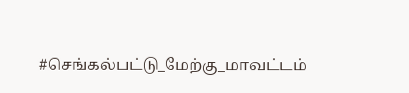#செங்கல்பட்டு_மேற்கு_மாவட்டம்